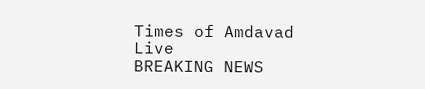Times of Amdavad Live
BREAKING NEWS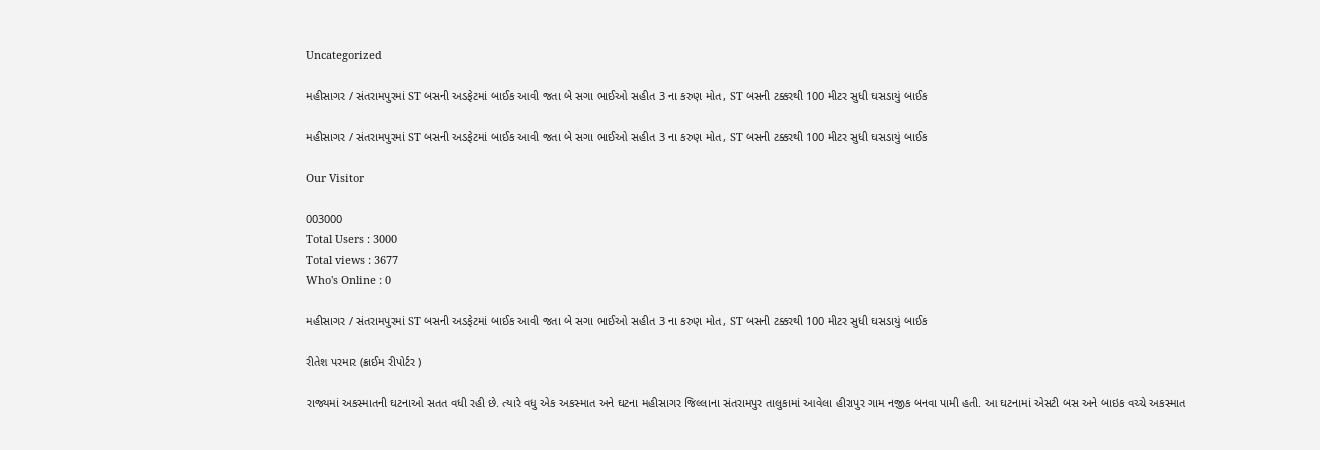Uncategorized

મહીસાગર / સંતરામપુરમાં ST બસની અડફેટમાં બાઈક આવી જતા બે સગા ભાઈઓ સહીત 3 ના કરુણ મોત, ST બસની ટક્કરથી 100 મીટર સુધી ઘસડાયું બાઈક

મહીસાગર / સંતરામપુરમાં ST બસની અડફેટમાં બાઈક આવી જતા બે સગા ભાઈઓ સહીત 3 ના કરુણ મોત, ST બસની ટક્કરથી 100 મીટર સુધી ઘસડાયું બાઈક

Our Visitor

003000
Total Users : 3000
Total views : 3677
Who's Online : 0

મહીસાગર / સંતરામપુરમાં ST બસની અડફેટમાં બાઈક આવી જતા બે સગા ભાઈઓ સહીત 3 ના કરુણ મોત, ST બસની ટક્કરથી 100 મીટર સુધી ઘસડાયું બાઈક

રીતેશ પરમાર (ક્રાઈમ રીપોર્ટર )

રાજ્યમાં અકસ્માતની ઘટનાઓ સતત વધી રહી છે. ત્યારે વધુ એક અકસ્માત અને ઘટના મહીસાગર જિલ્લાના સંતરામપુર તાલુકામાં આવેલા હીરાપુર ગામ નજીક બનવા પામી હતી. આ ઘટનામાં એસટી બસ અને બાઇક વચ્ચે અકસ્માત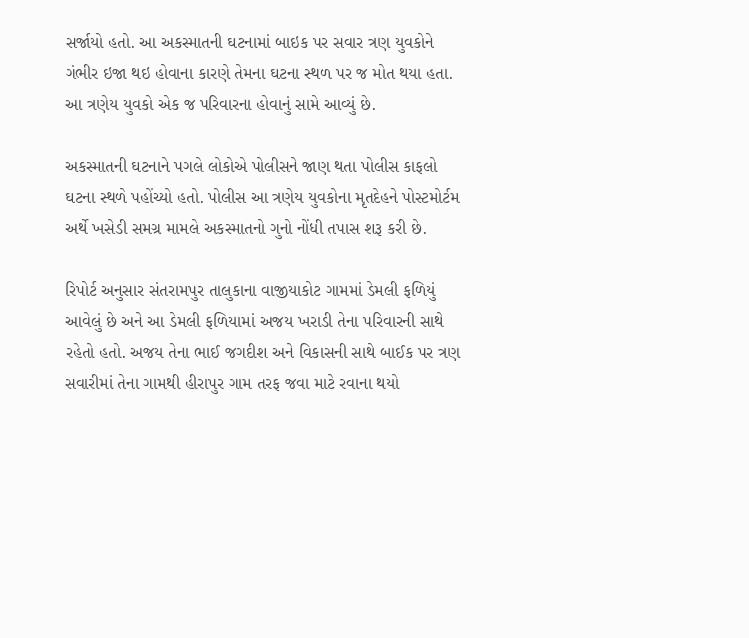સર્જાયો હતો. આ અકસ્માતની ઘટનામાં બાઇક પર સવાર ત્રણ યુવકોને ગંભીર ઇજા થઇ હોવાના કારણે તેમના ઘટના સ્થળ પર જ મોત થયા હતા. આ ત્રણેય યુવકો એક જ પરિવારના હોવાનું સામે આવ્યું છે.

અકસ્માતની ઘટનાને પગલે લોકોએ પોલીસને જાણ થતા પોલીસ કાફલો ઘટના સ્થળે પહોંચ્યો હતો. પોલીસ આ ત્રણેય યુવકોના મૃતદેહને પોસ્ટમોર્ટમ અર્થે ખસેડી સમગ્ર મામલે અકસ્માતનો ગુનો નોંધી તપાસ શરૂ કરી છે.

રિપોર્ટ અનુસાર સંતરામપુર તાલુકાના વાજીયાકોટ ગામમાં ડેમલી ફળિયું આવેલું છે અને આ ડેમલી ફળિયામાં અજય ખરાડી તેના પરિવારની સાથે રહેતો હતો. અજય તેના ભાઈ જગદીશ અને વિકાસની સાથે બાઈક પર ત્રણ સવારીમાં તેના ગામથી હીરાપુર ગામ તરફ જવા માટે રવાના થયો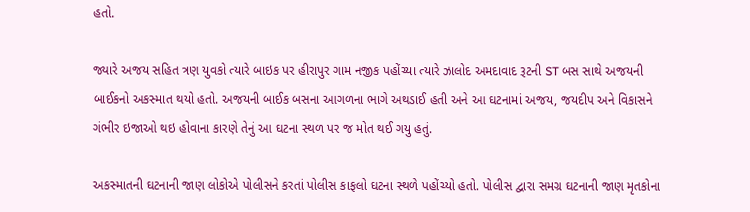હતો.

જ્યારે અજય સહિત ત્રણ યુવકો ત્યારે બાઇક પર હીરાપુર ગામ નજીક પહોંચ્યા ત્યારે ઝાલોદ અમદાવાદ રૂટની ST બસ સાથે અજયની બાઈકનો અકસ્માત થયો હતો. અજયની બાઈક બસના આગળના ભાગે અથડાઈ હતી અને આ ઘટનામાં અજય, જયદીપ અને વિકાસને ગંભીર ઇજાઓ થઇ હોવાના કારણે તેનું આ ઘટના સ્થળ પર જ મોત થઈ ગયુ હતું.

અકસ્માતની ઘટનાની જાણ લોકોએ પોલીસને કરતાં પોલીસ કાફલો ઘટના સ્થળે પહોંચ્યો હતો. પોલીસ દ્વારા સમગ્ર ઘટનાની જાણ મૃતકોના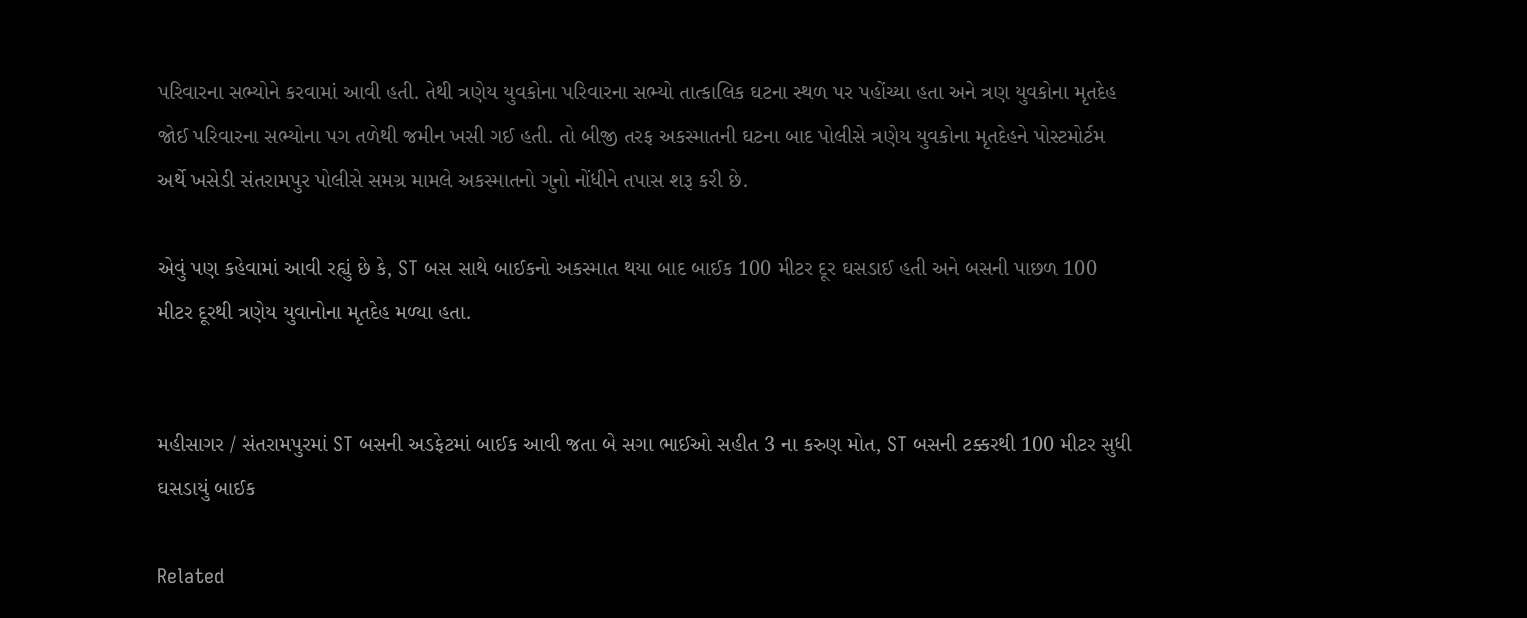પરિવારના સભ્યોને કરવામાં આવી હતી. તેથી ત્રણેય યુવકોના પરિવારના સભ્યો તાત્કાલિક ઘટના સ્થળ પર પહોંચ્યા હતા અને ત્રણ યુવકોના મૃતદેહ જોઈ પરિવારના સભ્યોના પગ તળેથી જમીન ખસી ગઈ હતી. તો બીજી તરફ અકસ્માતની ઘટના બાદ પોલીસે ત્રણેય યુવકોના મૃતદેહને પોસ્ટમોર્ટમ અર્થે ખસેડી સંતરામપુર પોલીસે સમગ્ર મામલે અકસ્માતનો ગુનો નોંધીને તપાસ શરૂ કરી છે.

એવું પણ કહેવામાં આવી રહ્યું છે કે, ST બસ સાથે બાઈકનો અકસ્માત થયા બાદ બાઈક 100 મીટર દૂર ઘસડાઈ હતી અને બસની પાછળ 100 મીટર દૂરથી ત્રણેય યુવાનોના મૃતદેહ મળ્યા હતા.


મહીસાગર / સંતરામપુરમાં ST બસની અડફેટમાં બાઈક આવી જતા બે સગા ભાઈઓ સહીત 3 ના કરુણ મોત, ST બસની ટક્કરથી 100 મીટર સુધી ઘસડાયું બાઈક

Related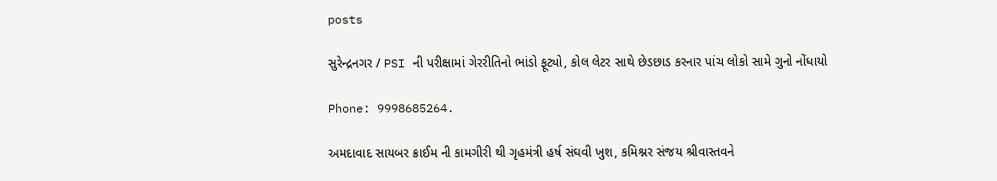posts

સુરેન્દ્રનગર / PSI ની પરીક્ષામાં ગેરરીતિનો ભાંડો ફૂટ્યો, કોલ લેટર સાથે છેડછાડ કરનાર પાંચ લોકો સામે ગુનો નોંધાયો

Phone: 9998685264.

અમદાવાદ સાયબર ક્રાઈમ ની કામગીરી થી ગૃહમંત્રી હર્ષ સંઘવી ખુશ, કમિશ્નર સંજય શ્રીવાસ્તવને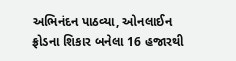અભિનંદન પાઠવ્યા, ઓનલાઈન ફ્રોડના શિકાર બનેલા 16 હજારથી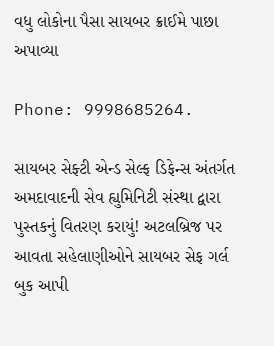વધુ લોકોના પૈસા સાયબર ક્રાઈમે પાછા અપાવ્યા

Phone: 9998685264.

સાયબર સેફ્ટી એન્ડ સેલ્ફ ડિફેન્સ અંતર્ગત અમદાવાદની સેવ હ્યુમિનિટી સંસ્થા દ્વારા પુસ્તકનું વિતરણ કરાયું! અટલબ્રિજ પર આવતા સહેલાણીઓને સાયબર સેફ ગર્લ બુક આપી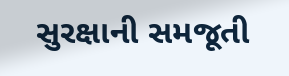સુરક્ષાની સમજૂતી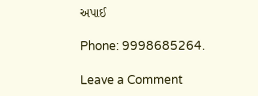અપાઈ

Phone: 9998685264.

Leave a Comment